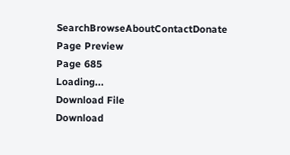SearchBrowseAboutContactDonate
Page Preview
Page 685
Loading...
Download File
Download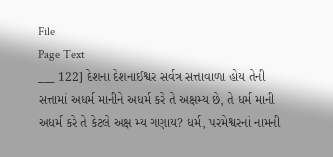File
Page Text
___ 122] દેશના દેશનાઈશ્વર સર્વત્ર સત્તાવાળા હોય તેની સત્તામાં અધર્મ માનીને અધર્મ કરે તે અક્ષમ્ય છે, તે ધર્મ માની અધર્મ કરે તે કેટલે અક્ષ મ્ય ગણાય? ધર્મ, પરમેશ્વરનાં નામની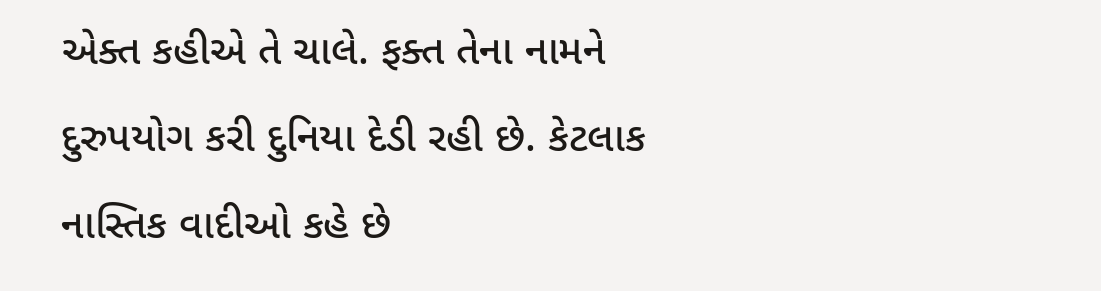એક્ત કહીએ તે ચાલે. ફક્ત તેના નામને દુરુપયોગ કરી દુનિયા દેડી રહી છે. કેટલાક નાસ્તિક વાદીઓ કહે છે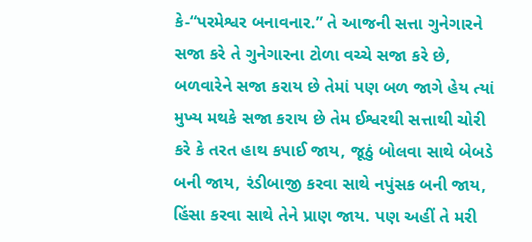કે-“પરમેશ્વર બનાવનાર.” તે આજની સત્તા ગુનેગારને સજા કરે તે ગુનેગારના ટોળા વચ્ચે સજા કરે છે, બળવારેને સજા કરાય છે તેમાં પણ બળ જાગે હેય ત્યાં મુખ્ય મથકે સજા કરાય છે તેમ ઈશ્વરથી સત્તાથી ચોરી કરે કે તરત હાથ કપાઈ જાય, જૂઠું બોલવા સાથે બેબડે બની જાય, રંડીબાજી કરવા સાથે નપુંસક બની જાય, હિંસા કરવા સાથે તેને પ્રાણ જાય. પણ અહીં તે મરી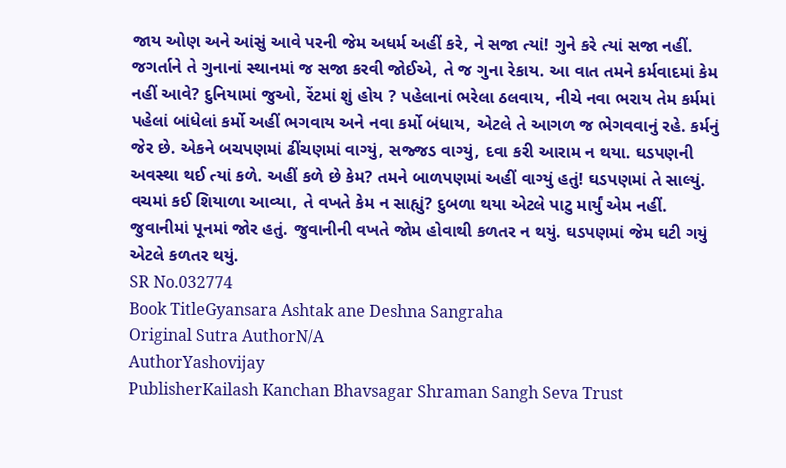જાય ઓણ અને આંસું આવે પરની જેમ અધર્મ અહીં કરે, ને સજા ત્યાં! ગુને કરે ત્યાં સજા નહીં. જગર્તાને તે ગુનાનાં સ્થાનમાં જ સજા કરવી જોઈએ, તે જ ગુના રેકાય. આ વાત તમને કર્મવાદમાં કેમ નહીં આવે? દુનિયામાં જુઓ, રેંટમાં શું હોય ? પહેલાનાં ભરેલા ઠલવાય, નીચે નવા ભરાય તેમ કર્મમાં પહેલાં બાંધેલાં કર્મો અહીં ભગવાય અને નવા કર્મો બંધાય, એટલે તે આગળ જ ભેગવવાનું રહે. કર્મનું જેર છે. એકને બચપણમાં ઢીંચણમાં વાગ્યું, સજ્જડ વાગ્યું, દવા કરી આરામ ન થયા. ઘડપણની અવસ્થા થઈ ત્યાં કળે. અહીં કળે છે કેમ? તમને બાળપણમાં અહીં વાગ્યું હતું! ઘડપણમાં તે સાલ્યું. વચમાં કઈ શિયાળા આવ્યા, તે વખતે કેમ ન સાહ્યું? દુબળા થયા એટલે પાટુ માર્યું એમ નહીં. જુવાનીમાં પૂનમાં જોર હતું. જુવાનીની વખતે જોમ હોવાથી કળતર ન થયું. ઘડપણમાં જેમ ઘટી ગયું એટલે કળતર થયું.
SR No.032774
Book TitleGyansara Ashtak ane Deshna Sangraha
Original Sutra AuthorN/A
AuthorYashovijay
PublisherKailash Kanchan Bhavsagar Shraman Sangh Seva Trust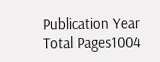Publication Year
Total Pages1004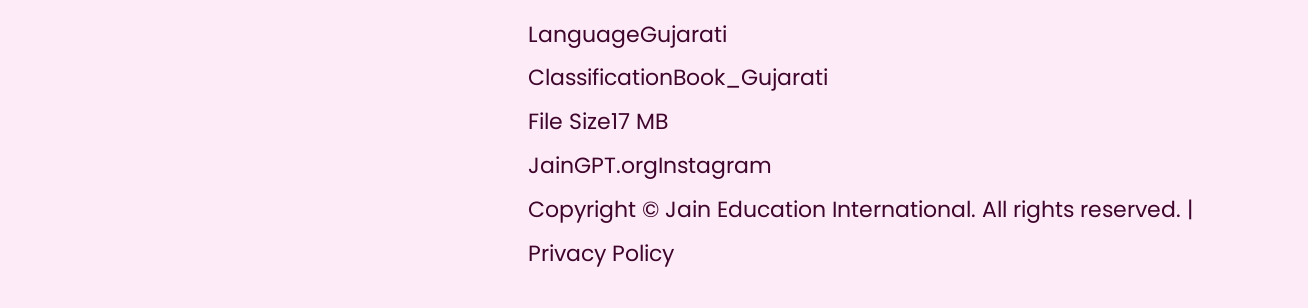LanguageGujarati
ClassificationBook_Gujarati
File Size17 MB
JainGPT.orgInstagram
Copyright © Jain Education International. All rights reserved. | Privacy Policy